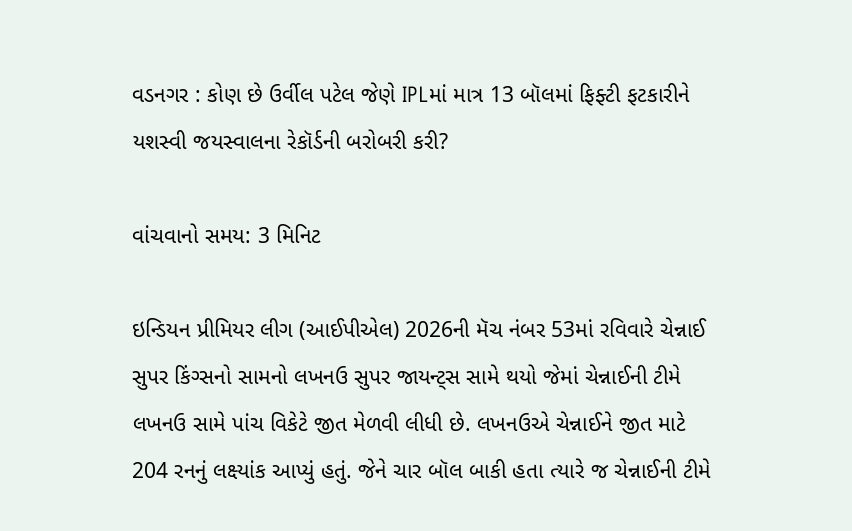વડનગર : કોણ છે ઉર્વીલ પટેલ જેણે IPLમાં માત્ર 13 બૉલમાં ફિફ્ટી ફટકારીને યશસ્વી જયસ્વાલના રેકૉર્ડની બરોબરી કરી?

વાંચવાનો સમય: 3 મિનિટ

ઇન્ડિયન પ્રીમિયર લીગ (આઈપીએલ) 2026ની મૅચ નંબર 53માં રવિવારે ચેન્નાઈ સુપર કિંગ્સનો સામનો લખનઉ સુપર જાયન્ટ્સ સામે થયો જેમાં ચેન્નાઈની ટીમે લખનઉ સામે પાંચ વિકેટે જીત મેળવી લીધી છે. લખનઉએ ચેન્નાઈને જીત માટે 204 રનનું લક્ષ્યાંક આપ્યું હતું. જેને ચાર બૉલ બાકી હતા ત્યારે જ ચેન્નાઈની ટીમે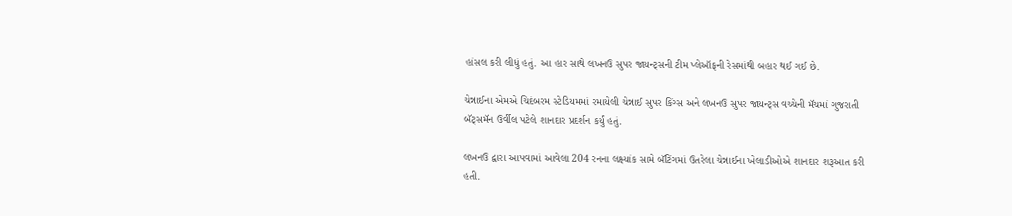હાંસલ કરી લીધું હતું. આ હાર સાથે લખનઉ સુપર જાયન્ટ્સની ટીમ પ્લેઑફની રેસમાંથી બહાર થઈ ગઈ છે.

ચેન્નાઈના એમએ ચિદંબરમ સ્ટેડિયમમાં રમાયેલી ચેન્નાઈ સુપર કિંગ્સ અને લખનઉ સુપર જાયન્ટ્સ વચ્ચેની મૅચમાં ગુજરાતી બૅટ્સમૅન ઉર્વીલ પટેલે શાનદાર પ્રદર્શન કર્યું હતું.

લખનઉ દ્વારા આપવામાં આવેલા 204 રનના લક્ષ્યાંક સામે બૅટિંગમાં ઉતરેલા ચેન્નાઈના ખેલાડીઓએ શાનદાર શરૂઆત કરી હતી.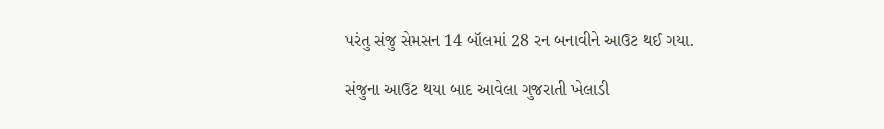પરંતુ સંજુ સેમસન 14 બૉલમાં 28 રન બનાવીને આઉટ થઈ ગયા.

સંજુના આઉટ થયા બાદ આવેલા ગુજરાતી ખેલાડી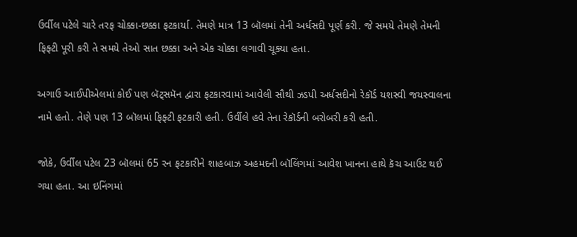ઉર્વીલ પટેલે ચારે તરફ ચોક્કા-છક્કા ફટકાર્યા. તેમણે માત્ર 13 બૉલમાં તેની અર્ધસદી પૂર્ણ કરી. જે સમયે તેમણે તેમની ફિફ્ટી પૂરી કરી તે સમયે તેઓ સાત છક્કા અને એક ચોક્કા લગાવી ચૂક્યા હતા.

અગાઉ આઈપીએલમાં કોઈ પણ બૅટ્સમૅન દ્વારા ફટકારવામાં આવેલી સૌથી ઝડપી અર્ધસદીનો રેકૉર્ડ યશસ્વી જયસ્વાલના નામે હતો. તેણે પણ 13 બૉલમાં ફિફ્ટી ફટકારી હતી. ઉર્વીલે હવે તેના રેકૉર્ડની બરોબરી કરી હતી.

જોકે, ઉર્વીલ પટેલ 23 બૉલમાં 65 રન ફટકારીને શાહબાઝ અહમદની બૉલિંગમાં આવેશ ખાનના હાથે કૅચ આઉટ થઈ ગયા હતા. આ ઇનિંગમાં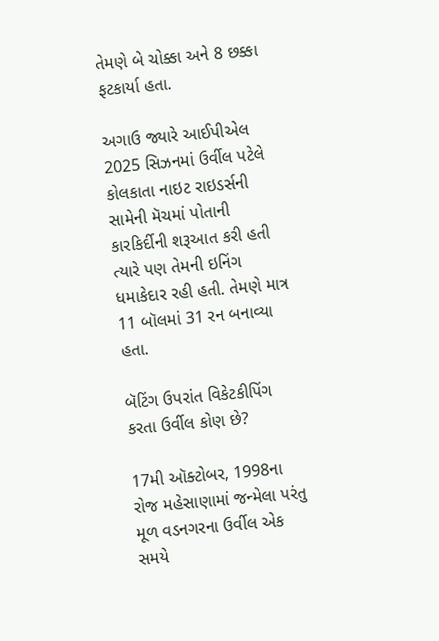તેમણે બે ચોક્કા અને 8 છક્કા ફટકાર્યા હતા.

અગાઉ જ્યારે આઈપીએલ 2025 સિઝનમાં ઉર્વીલ પટેલે કોલકાતા નાઇટ રાઇડર્સની સામેની મૅચમાં પોતાની કારકિર્દીની શરૂઆત કરી હતી ત્યારે પણ તેમની ઇનિંગ ધમાકેદાર રહી હતી. તેમણે માત્ર 11 બૉલમાં 31 રન બનાવ્યા હતા.

બૅટિંગ ઉપરાંત વિકેટકીપિંગ કરતા ઉર્વીલ કોણ છે?

17મી ઑક્ટોબર, 1998ના રોજ મહેસાણામાં જન્મેલા પરંતુ મૂળ વડનગરના ઉર્વીલ એક સમયે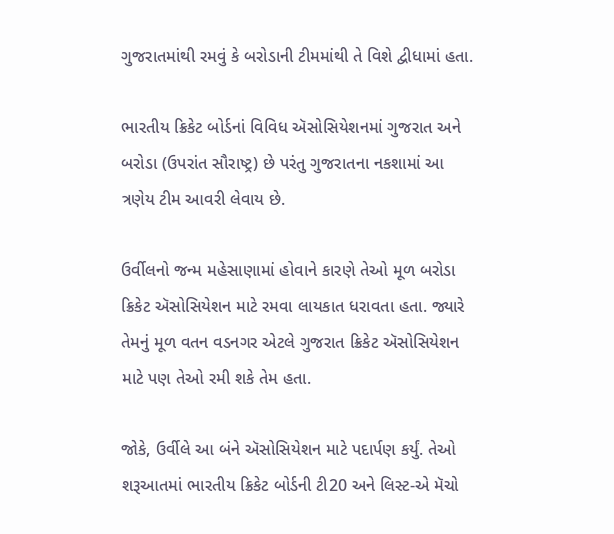ગુજરાતમાંથી રમવું કે બરોડાની ટીમમાંથી તે વિશે દ્વીધામાં હતા.

ભારતીય ક્રિકેટ બોર્ડનાં વિવિધ ઍસોસિયેશનમાં ગુજરાત અને બરોડા (ઉપરાંત સૌરાષ્ટ્ર) છે પરંતુ ગુજરાતના નકશામાં આ ત્રણેય ટીમ આવરી લેવાય છે.

ઉર્વીલનો જન્મ મહેસાણામાં હોવાને કારણે તેઓ મૂળ બરોડા ક્રિકેટ ઍસોસિયેશન માટે રમવા લાયકાત ધરાવતા હતા. જ્યારે તેમનું મૂળ વતન વડનગર એટલે ગુજરાત ક્રિકેટ ઍસોસિયેશન માટે પણ તેઓ રમી શકે તેમ હતા.

જોકે, ઉર્વીલે આ બંને ઍસોસિયેશન માટે પદાર્પણ કર્યું. તેઓ શરૂઆતમાં ભારતીય ક્રિકેટ બોર્ડની ટી20 અને લિસ્ટ-એ મૅચો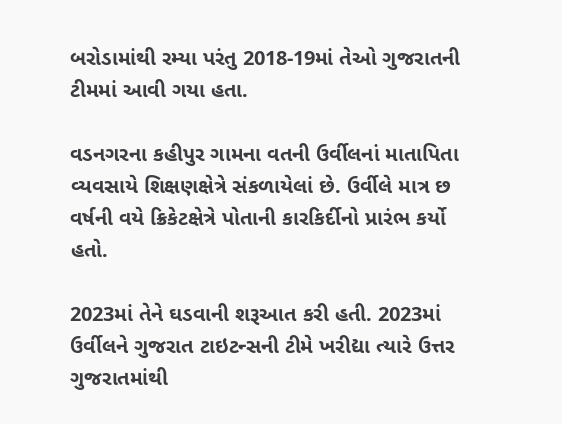બરોડામાંથી રમ્યા પરંતુ 2018-19માં તેઓ ગુજરાતની ટીમમાં આવી ગયા હતા.

વડનગરના કહીપુર ગામના વતની ઉર્વીલનાં માતાપિતા વ્યવસાયે શિક્ષણક્ષેત્રે સંકળાયેલાં છે. ઉર્વીલે માત્ર છ વર્ષની વયે ક્રિકેટક્ષેત્રે પોતાની કારકિર્દીનો પ્રારંભ કર્યો હતો.

2023માં તેને ઘડવાની શરૂઆત કરી હતી. 2023માં ઉર્વીલને ગુજરાત ટાઇટન્સની ટીમે ખરીદ્યા ત્યારે ઉત્તર ગુજરાતમાંથી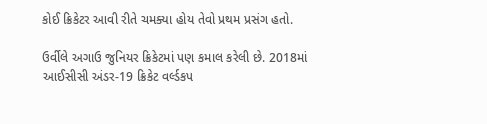કોઈ ક્રિકેટર આવી રીતે ચમક્યા હોય તેવો પ્રથમ પ્રસંગ હતો.

ઉર્વીલે અગાઉ જુનિયર ક્રિકેટમાં પણ કમાલ કરેલી છે. 2018માં આઈસીસી અંડર-19 ક્રિકેટ વર્લ્ડકપ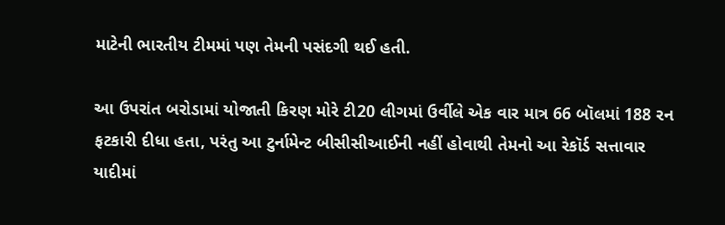માટેની ભારતીય ટીમમાં પણ તેમની પસંદગી થઈ હતી.

આ ઉપરાંત બરોડામાં યોજાતી કિરણ મોરે ટી20 લીગમાં ઉર્વીલે એક વાર માત્ર 66 બૉલમાં 188 રન ફટકારી દીધા હતા, પરંતુ આ ટુર્નામેન્ટ બીસીસીઆઈની નહીં હોવાથી તેમનો આ રેકૉર્ડ સત્તાવાર યાદીમાં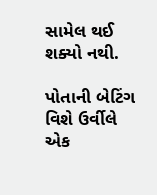સામેલ થઈ શક્યો નથી.

પોતાની બેટિંગ વિશે ઉર્વીલે એક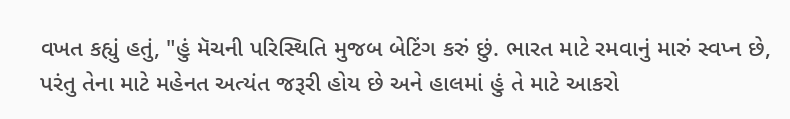વખત કહ્યું હતું, "હું મૅચની પરિસ્થિતિ મુજબ બેટિંગ કરું છું. ભારત માટે રમવાનું મારું સ્વપ્ન છે, પરંતુ તેના માટે મહેનત અત્યંત જરૂરી હોય છે અને હાલમાં હું તે માટે આકરો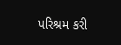પરિશ્રમ કરી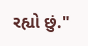રહ્યો છું."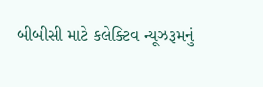બીબીસી માટે કલેક્ટિવ ન્યૂઝરૂમનું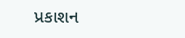પ્રકાશન